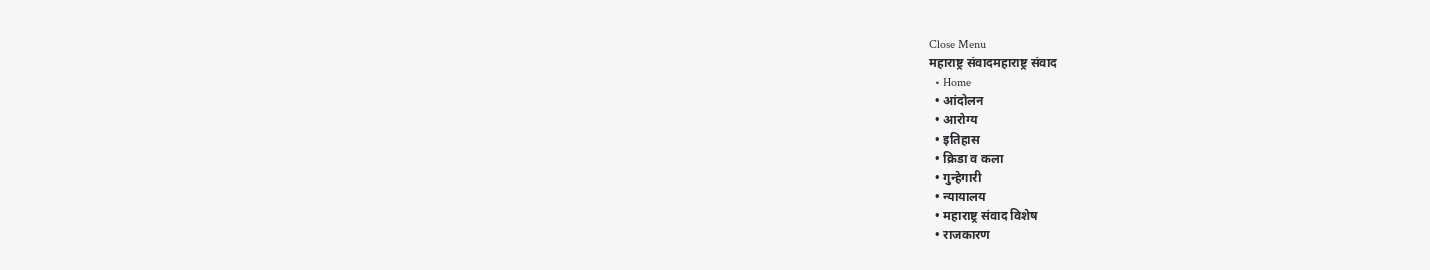Close Menu
महाराष्ट्र संवादमहाराष्ट्र संवाद
  • Home
  • आंदोलन
  • आरोग्य
  • इतिहास
  • क्रिडा व कला
  • गुन्हेगारी
  • न्यायालय
  • महाराष्ट्र संवाद विशेष
  • राजकारण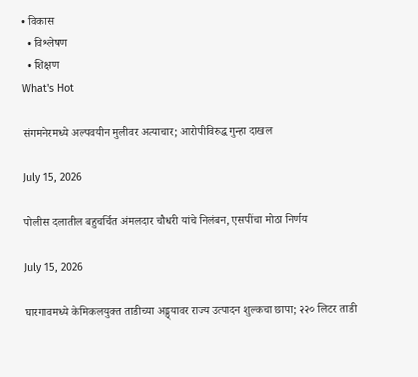• विकास
  • विश्लेषण
  • शिक्षण
What's Hot

संगमनेरमध्ये अल्पवयीन मुलीवर अत्याचार; आरोपीविरुद्ध गुन्हा दाखल

July 15, 2026

पोलीस दलातील बहुचर्चित अंमलदार चौधरी यांचे निलंबन, एसपींचा मोठा निर्णय

July 15, 2026

घारगावमध्ये केमिकलयुक्त ताडीच्या अड्ड्यावर राज्य उत्पादन शुल्कचा छापा; २२० लिटर ताडी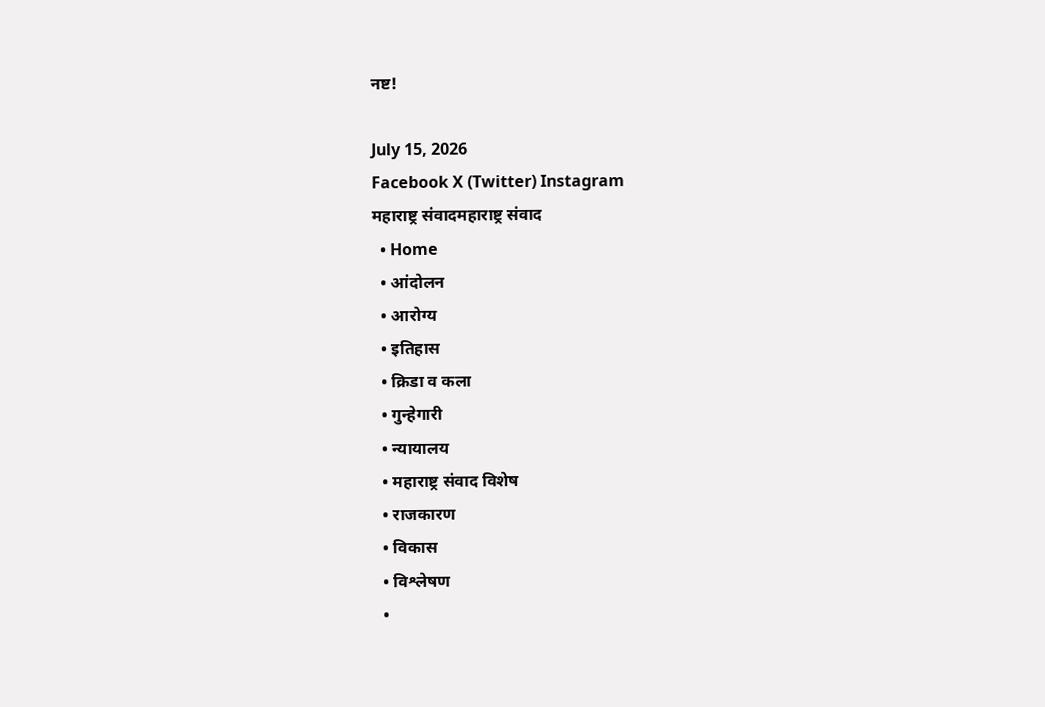नष्ट!

July 15, 2026
Facebook X (Twitter) Instagram
महाराष्ट्र संवादमहाराष्ट्र संवाद
  • Home
  • आंदोलन
  • आरोग्य
  • इतिहास
  • क्रिडा व कला
  • गुन्हेगारी
  • न्यायालय
  • महाराष्ट्र संवाद विशेष
  • राजकारण
  • विकास
  • विश्लेषण
  •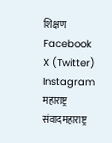शिक्षण
Facebook X (Twitter) Instagram
महाराष्ट्र संवादमहाराष्ट्र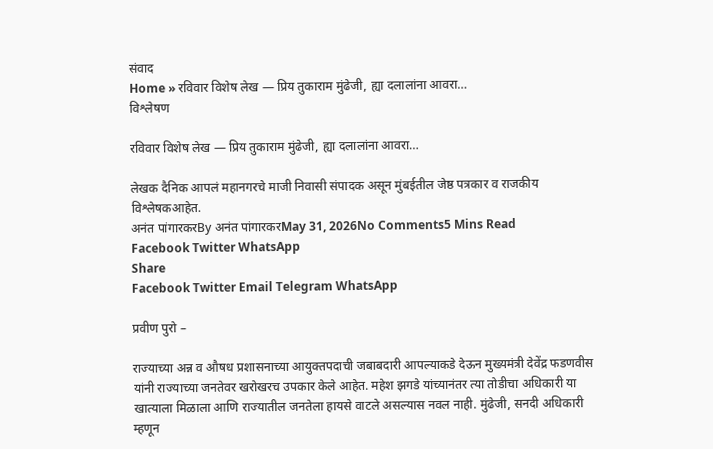संवाद
Home » रविवार विशेष लेख — प्रिय तुकाराम मुंढेजी, ह्या दलालांना आवरा…
विश्लेषण

रविवार विशेष लेख — प्रिय तुकाराम मुंढेजी, ह्या दलालांना आवरा…

लेखक दैनिक आपलं महानगरचे माजी निवासी संपादक असून मुंबईतील जेष्ठ पत्रकार व राजकीय विश्लेषकआहेत.
अनंत पांगारकरBy अनंत पांगारकरMay 31, 2026No Comments5 Mins Read
Facebook Twitter WhatsApp
Share
Facebook Twitter Email Telegram WhatsApp

प्रवीण पुरो –

राज्याच्या अन्न व औषध प्रशासनाच्या आयुक्तपदाची जबाबदारी आपल्याकडे देऊन मुख्यमंत्री देवेंद्र फडणवीस यांनी राज्याच्या जनतेवर खरोखरच उपकार केले आहेत. महेश झगडे यांच्यानंतर त्या तोडीचा अधिकारी या खात्याला मिळाला आणि राज्यातील जनतेला हायसे वाटले असल्यास नवल नाही. मुंढेजी, सनदी अधिकारी म्हणून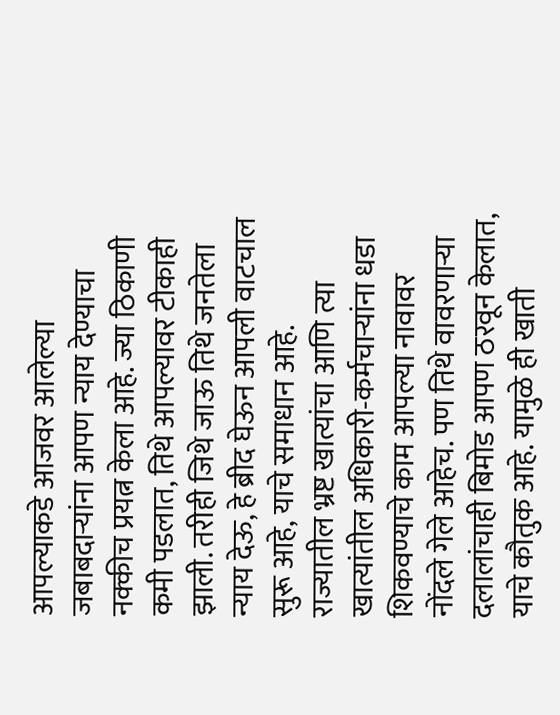आपल्याकडे आजवर आलेल्या जबाबदाऱ्यांना आपण न्याय देण्याचा नक्कीच प्रयत्न केला आहे. ज्या ठिकाणी कमी पडलात, तिथे आपल्यावर टीकाही झाली. तरीही जिथे जाऊ तिथे जनतेला न्याय देऊ, हे ब्रीद घेऊन आपली वाटचाल सुरू आहे, याचे समाधान आहे.
राज्यातील भ्रष्ट खात्यांचा आणि त्या खात्यांतील अधिकारी-कर्मचाऱ्यांना धडा शिकवण्याचे काम आपल्या नावावर नोंदले गेले आहेच. पण तिथे वावरणाऱ्या दलालांचाही बिमोड आपण ठरवून केलात, याचे कौतुक आहे. यामुळे ही खाती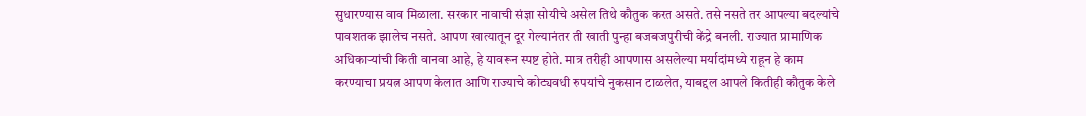सुधारण्यास वाव मिळाला. सरकार नावाची संज्ञा सोयीचे असेल तिथे कौतुक करत असते. तसे नसते तर आपल्या बदल्यांचे पावशतक झालेच नसते. आपण खात्यातून दूर गेल्यानंतर ती खाती पुन्हा बजबजपुरीची केंद्रे बनली. राज्यात प्रामाणिक अधिकाऱ्यांची किती वानवा आहे, हे यावरून स्पष्ट होते. मात्र तरीही आपणास असलेल्या मर्यादांमध्ये राहून हे काम करण्याचा प्रयत्न आपण केलात आणि राज्याचे कोट्यवधी रुपयांचे नुकसान टाळलेत, याबद्दल आपले कितीही कौतुक केले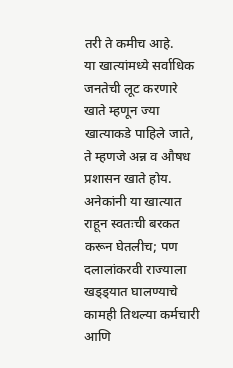तरी ते कमीच आहे.
या खात्यांमध्ये सर्वाधिक जनतेची लूट करणारे खाते म्हणून ज्या खात्याकडे पाहिले जाते, ते म्हणजे अन्न व औषध प्रशासन खाते होय. अनेकांनी या खात्यात राहून स्वतःची बरकत करून घेतलीच; पण दलालांकरवी राज्याला खड्ड्यात घालण्याचे कामही तिथल्या कर्मचारी आणि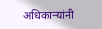अधिकाऱ्यांनी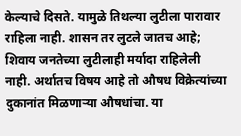केल्याचे दिसते. यामुळे तिथल्या लुटीला पारावार राहिला नाही. शासन तर लुटले जातच आहे; शिवाय जनतेच्या लुटीलाही मर्यादा राहिलेली नाही. अर्थातच विषय आहे तो औषध विक्रेत्यांच्या दुकानांत मिळणाऱ्या औषधांचा. या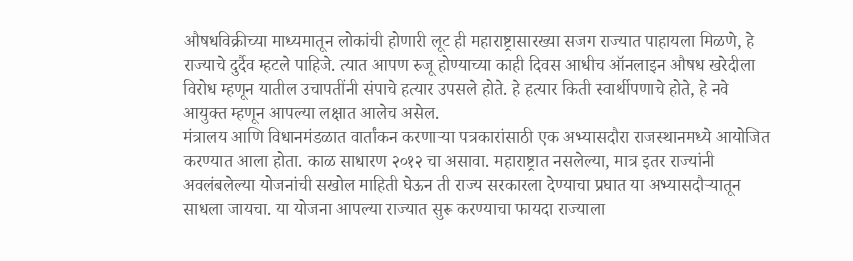औषधविक्रीच्या माध्यमातून लोकांची होणारी लूट ही महाराष्ट्रासारख्या सजग राज्यात पाहायला मिळणे, हे राज्याचे दुर्दैव म्हटले पाहिजे. त्यात आपण रुजू होण्याच्या काही दिवस आधीच ऑनलाइन औषध खरेदीला विरोध म्हणून यातील उचापतींनी संपाचे हत्यार उपसले होते. हे हत्यार किती स्वार्थीपणाचे होते, हे नवे आयुक्त म्हणून आपल्या लक्षात आलेच असेल.
मंत्रालय आणि विधानमंडळात वार्तांकन करणाऱ्या पत्रकारांसाठी एक अभ्यासदौरा राजस्थानमध्ये आयोजित करण्यात आला होता. काळ साधारण २०१२ चा असावा. महाराष्ट्रात नसलेल्या, मात्र इतर राज्यांनी अवलंबलेल्या योजनांची सखोल माहिती घेऊन ती राज्य सरकारला देण्याचा प्रघात या अभ्यासदौर्‍यातून साधला जायचा. या योजना आपल्या राज्यात सुरू करण्याचा फायदा राज्याला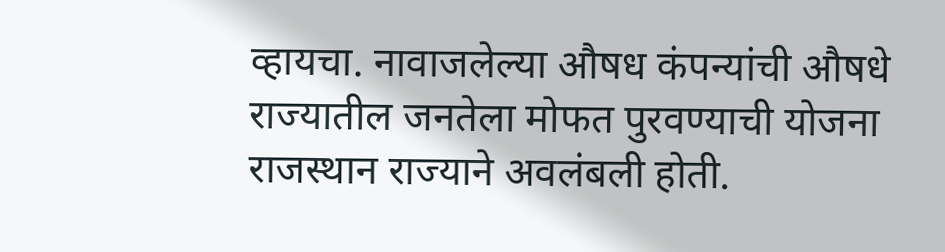व्हायचा. नावाजलेल्या औषध कंपन्यांची औषधे राज्यातील जनतेला मोफत पुरवण्याची योजना राजस्थान राज्याने अवलंबली होती.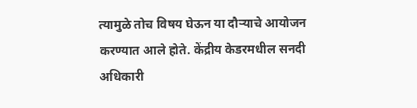त्यामुळे तोच विषय घेऊन या दौऱ्याचे आयोजन करण्यात आले होते. केंद्रीय केडरमधील सनदी अधिकारी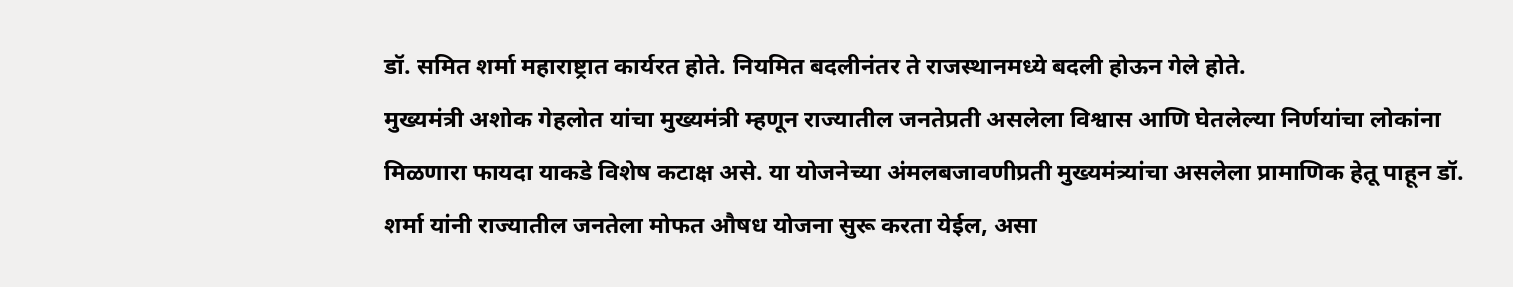डॉ. समित शर्मा महाराष्ट्रात कार्यरत होते. नियमित बदलीनंतर ते राजस्थानमध्ये बदली होऊन गेले होते.
मुख्यमंत्री अशोक गेहलोत यांचा मुख्यमंत्री म्हणून राज्यातील जनतेप्रती असलेला विश्वास आणि घेतलेल्या निर्णयांचा लोकांना मिळणारा फायदा याकडे विशेष कटाक्ष असे. या योजनेच्या अंमलबजावणीप्रती मुख्यमंत्र्यांचा असलेला प्रामाणिक हेतू पाहून डॉ. शर्मा यांनी राज्यातील जनतेला मोफत औषध योजना सुरू करता येईल, असा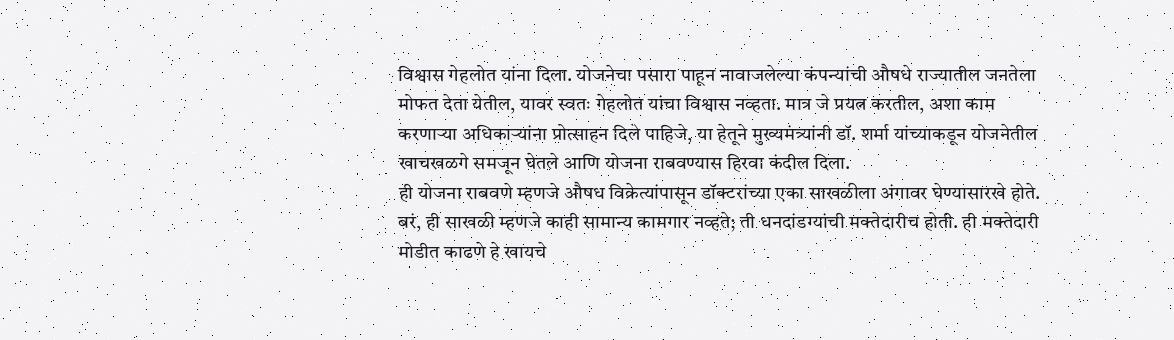विश्वास गेहलोत यांना दिला. योजनेचा पसारा पाहून नावाजलेल्या कंपन्यांची औषधे राज्यातील जनतेला मोफत देता येतील, यावर स्वतः गेहलोत यांचा विश्वास नव्हता. मात्र जे प्रयत्न करतील, अशा काम करणाऱ्या अधिकाऱ्यांना प्रोत्साहन दिले पाहिजे, या हेतूने मुख्यमंत्र्यांनी डॉ. शर्मा यांच्याकडून योजनेतील खाचखळगे समजून घेतले आणि योजना राबवण्यास हिरवा कंदील दिला.
ही योजना राबवणे म्हणजे औषध विक्रेत्यांपासून डॉक्टरांच्या एका साखळीला अंगावर घेण्यासारखे होते. बरं, ही साखळी म्हणजे काही सामान्य कामगार नव्हते; ती धनदांडग्यांची मक्तेदारीच होती. ही मक्तेदारी मोडीत काढणे हे खायचे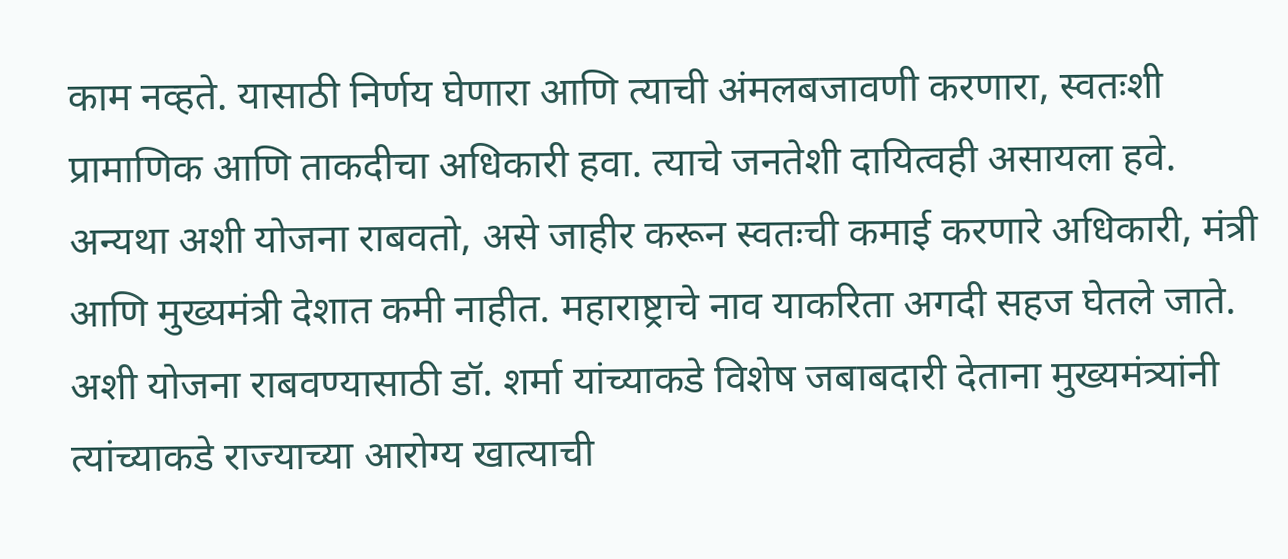काम नव्हते. यासाठी निर्णय घेणारा आणि त्याची अंमलबजावणी करणारा, स्वतःशी प्रामाणिक आणि ताकदीचा अधिकारी हवा. त्याचे जनतेशी दायित्वही असायला हवे. अन्यथा अशी योजना राबवतो, असे जाहीर करून स्वतःची कमाई करणारे अधिकारी, मंत्री आणि मुख्यमंत्री देशात कमी नाहीत. महाराष्ट्राचे नाव याकरिता अगदी सहज घेतले जाते.
अशी योजना राबवण्यासाठी डॉ. शर्मा यांच्याकडे विशेष जबाबदारी देताना मुख्यमंत्र्यांनी त्यांच्याकडे राज्याच्या आरोग्य खात्याची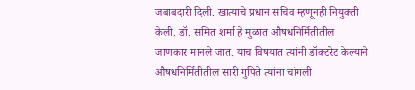जबाबदारी दिली. खात्याचे प्रधान सचिव म्हणूनही नियुक्ती केली. डॉ. समित शर्मा हे मुळात औषधनिर्मितीतील जाणकार मानले जात. याच विषयात त्यांनी डॉक्टरेट केल्याने औषधनिर्मितीतील सारी गुपिते त्यांना चांगली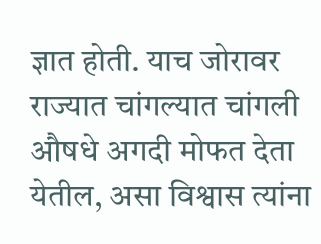ज्ञात होती. याच जोरावर राज्यात चांगल्यात चांगली औषधे अगदी मोफत देता येतील, असा विश्वास त्यांना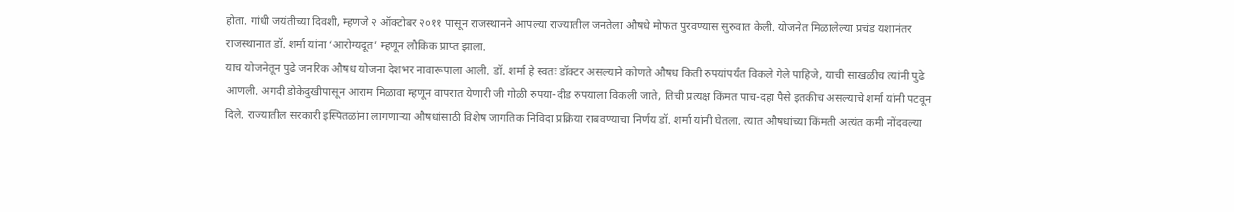होता. गांधी जयंतीच्या दिवशी, म्हणजे २ ऑक्टोबर २०११ पासून राजस्थानने आपल्या राज्यातील जनतेला औषधे मोफत पुरवण्यास सुरुवात केली. योजनेत मिळालेल्या प्रचंड यशानंतर राजस्थानात डॉ. शर्मा यांना ‘आरोग्यदूत’ म्हणून लौकिक प्राप्त झाला.
याच योजनेतून पुढे जनरिक औषध योजना देशभर नावारूपाला आली. डॉ. शर्मा हे स्वतः डॉक्टर असल्याने कोणते औषध किती रुपयांपर्यंत विकले गेले पाहिजे, याची साखळीच त्यांनी पुढे आणली. अगदी डोकेदुखीपासून आराम मिळावा म्हणून वापरात येणारी जी गोळी रुपया-दीड रुपयाला विकली जाते, तिची प्रत्यक्ष किंमत पाच-दहा पैसे इतकीच असल्याचे शर्मा यांनी पटवून दिले. राज्यातील सरकारी इस्पितळांना लागणाऱ्या औषधांसाठी विशेष जागतिक निविदा प्रक्रिया राबवण्याचा निर्णय डॉ. शर्मा यांनी घेतला. त्यात औषधांच्या किंमती अत्यंत कमी नोंदवल्या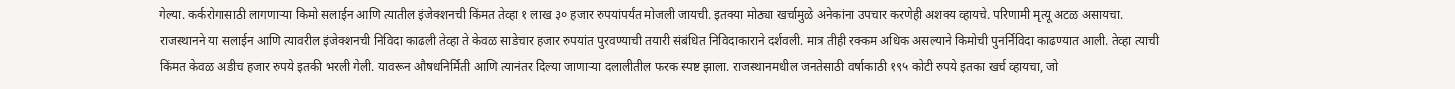गेल्या. कर्करोगासाठी लागणाऱ्या किमो सलाईन आणि त्यातील इंजेक्शनची किंमत तेव्हा १ लाख ३० हजार रुपयांपर्यंत मोजली जायची. इतक्या मोठ्या खर्चामुळे अनेकांना उपचार करणेही अशक्य व्हायचे. परिणामी मृत्यू अटळ असायचा.
राजस्थानने या सलाईन आणि त्यावरील इंजेक्शनची निविदा काढली तेव्हा ते केवळ साडेचार हजार रुपयांत पुरवण्याची तयारी संबंधित निविदाकाराने दर्शवली. मात्र तीही रक्कम अधिक असल्याने किमोची पुनर्निविदा काढण्यात आली. तेव्हा त्याची किंमत केवळ अडीच हजार रुपये इतकी भरली गेली. यावरून औषधनिर्मिती आणि त्यानंतर दिल्या जाणाऱ्या दलालीतील फरक स्पष्ट झाला. राजस्थानमधील जनतेसाठी वर्षाकाठी १९५ कोटी रुपये इतका खर्च व्हायचा, जो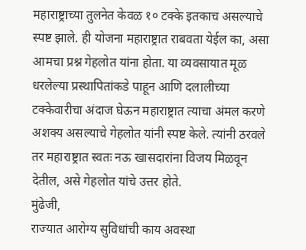महाराष्ट्राच्या तुलनेत केवळ १० टक्के इतकाच असल्याचे स्पष्ट झाले. ही योजना महाराष्ट्रात राबवता येईल का, असा आमचा प्रश्न गेहलोत यांना होता. या व्यवसायात मूळ धरलेल्या प्रस्थापितांकडे पाहून आणि दलालीच्या टक्केवारीचा अंदाज घेऊन महाराष्ट्रात त्याचा अंमल करणे अशक्य असल्याचे गेहलोत यांनी स्पष्ट केले. त्यांनी ठरवले तर महाराष्ट्रात स्वतः नऊ खासदारांना विजय मिळवून देतील, असे गेहलोत यांचे उत्तर होते.
मुंढेजी,
राज्यात आरोग्य सुविधांची काय अवस्था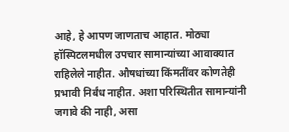आहे, हे आपण जाणताच आहात. मोठ्या हॉस्पिटलमधील उपचार सामान्यांच्या आवाक्यात राहिलेले नाहीत. औषधांच्या किंमतींवर कोणतेही प्रभावी निर्बंध नाहीत. अशा परिस्थितीत सामान्यांनी जगावे की नाही, असा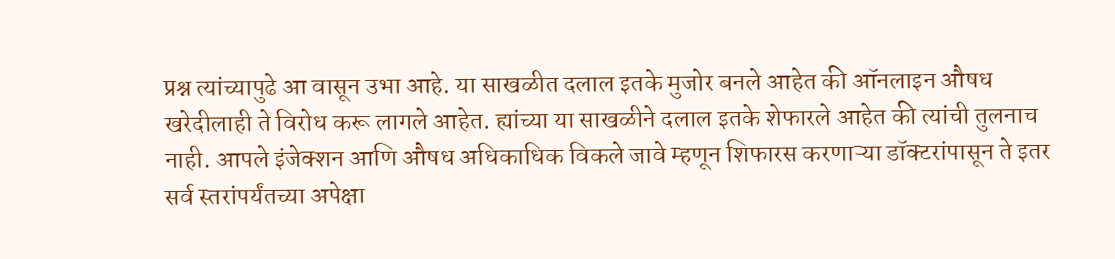प्रश्न त्यांच्यापुढे आ वासून उभा आहे. या साखळीत दलाल इतके मुजोर बनले आहेत की ऑनलाइन औषध खरेदीलाही ते विरोध करू लागले आहेत. ह्यांच्या या साखळीने दलाल इतके शेफारले आहेत की त्यांची तुलनाच नाही. आपले इंजेक्शन आणि औषध अधिकाधिक विकले जावे म्हणून शिफारस करणाऱ्या डॉक्टरांपासून ते इतर सर्व स्तरांपर्यंतच्या अपेक्षा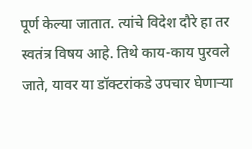पूर्ण केल्या जातात. त्यांचे विदेश दौरे हा तर स्वतंत्र विषय आहे. तिथे काय-काय पुरवले जाते, यावर या डॉक्टरांकडे उपचार घेणाऱ्या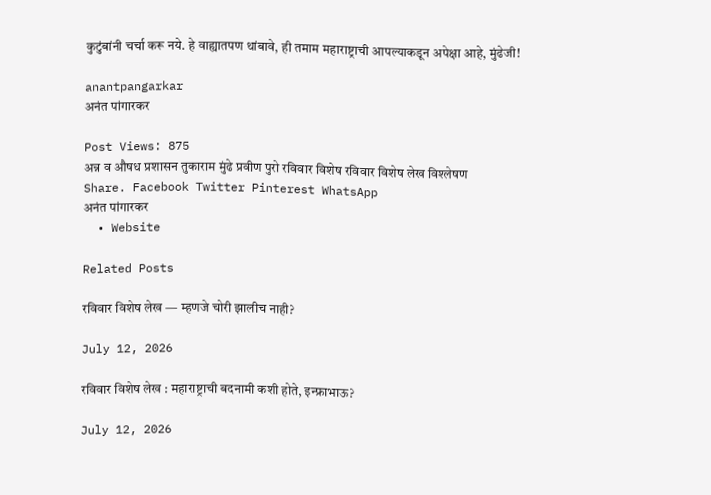कुटुंबांनी चर्चा करू नये. हे वाह्यातपण थांबावे, ही तमाम महाराष्ट्राची आपल्याकडून अपेक्षा आहे, मुंढेजी!

anantpangarkar
अनंत पांगारकर

Post Views: 875
अन्न व औषध प्रशासन तुकाराम मुंढे प्रवीण पुरो रविवार विशेष रविवार विशेष लेख विश्लेषण
Share. Facebook Twitter Pinterest WhatsApp
अनंत पांगारकर
  • Website

Related Posts

रविवार विशेष लेख — म्हणजे चोरी झालीच नाही?

July 12, 2026

रविवार विशेष लेख : महाराष्ट्राची बदनामी कशी होते, इन्फ्राभाऊ?

July 12, 2026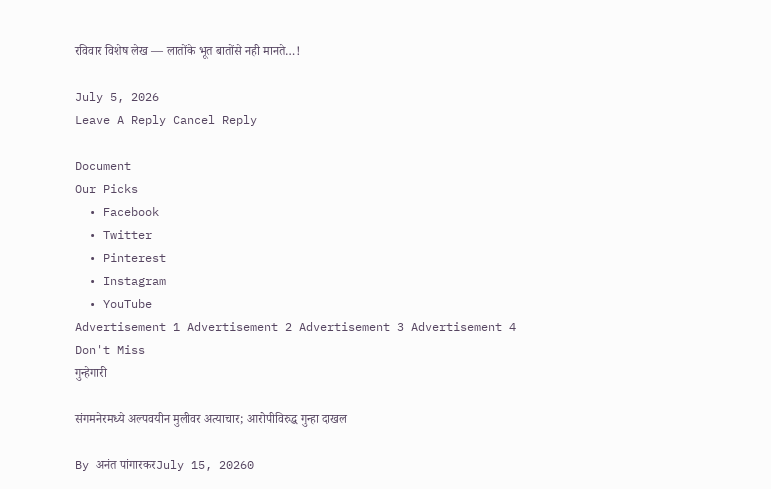रविवार विशेष लेख — लातोंके भूत बातोंसे नही मानते…!

July 5, 2026
Leave A Reply Cancel Reply

Document
Our Picks
  • Facebook
  • Twitter
  • Pinterest
  • Instagram
  • YouTube
Advertisement 1 Advertisement 2 Advertisement 3 Advertisement 4
Don't Miss
गुन्हेगारी

संगमनेरमध्ये अल्पवयीन मुलीवर अत्याचार; आरोपीविरुद्ध गुन्हा दाखल

By अनंत पांगारकरJuly 15, 20260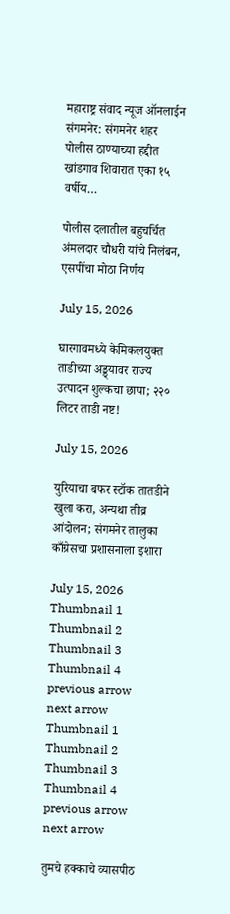महाराष्ट्र संवाद न्यूज ऑनलाईन संगमनेर: संगमनेर शहर पोलीस ठाण्याच्या हद्दीत खांडगाव शिवारात एका १५ वर्षीय…

पोलीस दलातील बहुचर्चित अंमलदार चौधरी यांचे निलंबन, एसपींचा मोठा निर्णय

July 15, 2026

घारगावमध्ये केमिकलयुक्त ताडीच्या अड्ड्यावर राज्य उत्पादन शुल्कचा छापा; २२० लिटर ताडी नष्ट!

July 15, 2026

युरियाचा बफर स्टॉक तातडीने खुला करा, अन्यथा तीव्र आंदोलन; संगमनेर तालुका काँग्रेसचा प्रशासनाला इशारा

July 15, 2026
Thumbnail 1
Thumbnail 2
Thumbnail 3
Thumbnail 4
previous arrow
next arrow
Thumbnail 1
Thumbnail 2
Thumbnail 3
Thumbnail 4
previous arrow
next arrow

तुमचे हक्काचे व्यासपीठ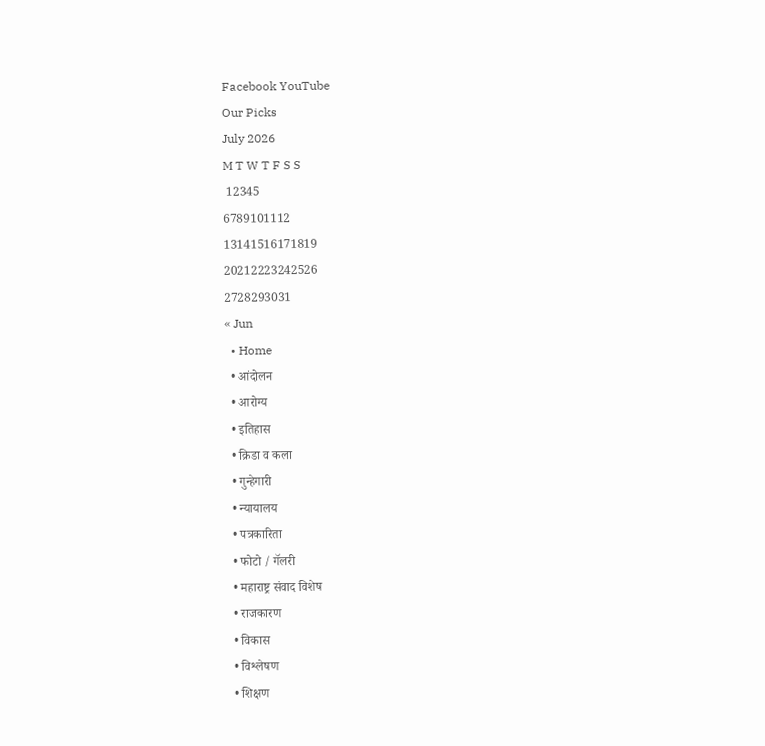Facebook YouTube
Our Picks
July 2026
M T W T F S S
 12345
6789101112
13141516171819
20212223242526
2728293031
« Jun
  • Home
  • आंदोलन
  • आरोग्य
  • इतिहास
  • क्रिडा व कला
  • गुन्हेगारी
  • न्यायालय
  • पत्रकारिता
  • फोटो / गॅलरी
  • महाराष्ट्र संवाद विशेष
  • राजकारण
  • विकास
  • विश्लेषण
  • शिक्षण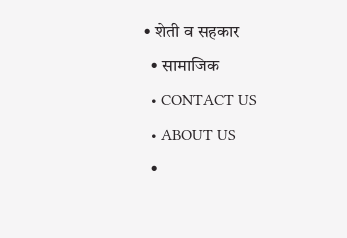• शेती व सहकार
  • सामाजिक
  • CONTACT US
  • ABOUT US
  •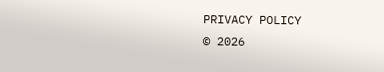PRIVACY POLICY
© 2026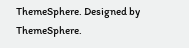ThemeSphere. Designed by ThemeSphere.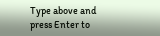Type above and press Enter to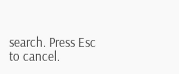search. Press Esc to cancel.